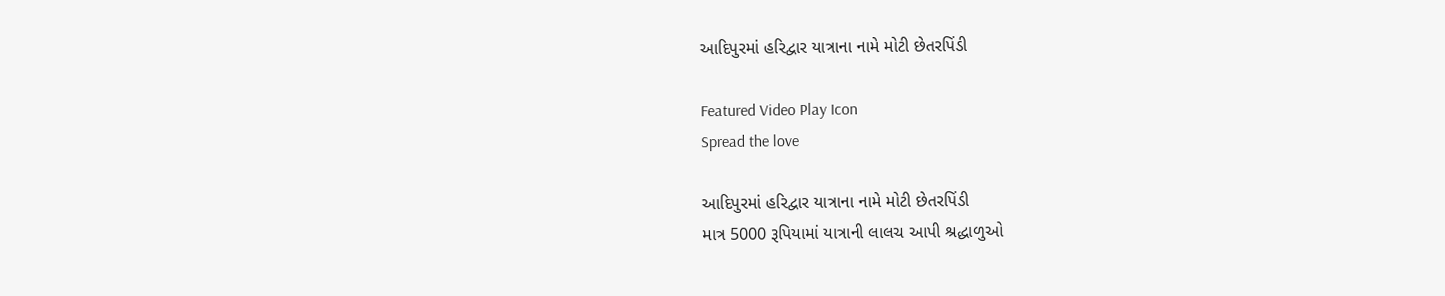આદિપુરમાં હરિદ્વાર યાત્રાના નામે મોટી છેતરપિંડી

Featured Video Play Icon
Spread the love

આદિપુરમાં હરિદ્વાર યાત્રાના નામે મોટી છેતરપિંડી
માત્ર 5000 રૂપિયામાં યાત્રાની લાલચ આપી શ્રદ્ધાળુઓ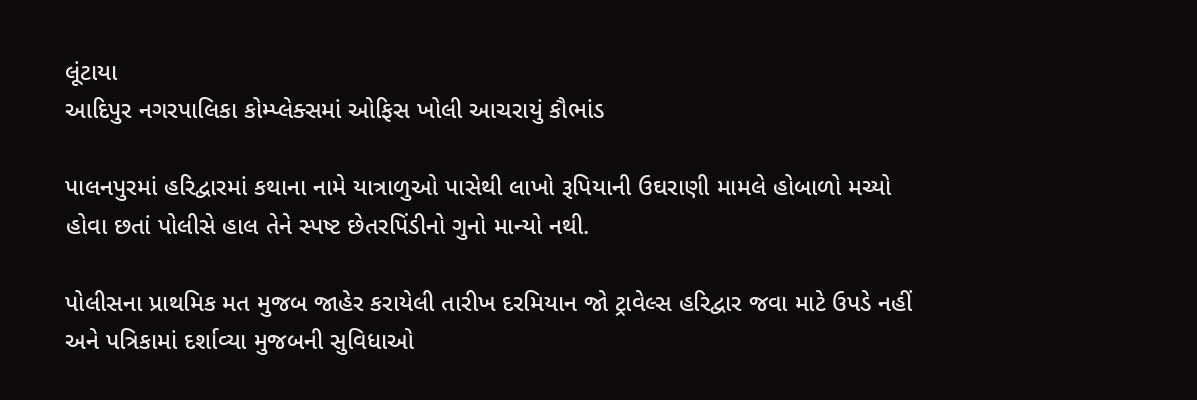લૂંટાયા
આદિપુર નગરપાલિકા કોમ્પ્લેક્સમાં ઓફિસ ખોલી આચરાયું કૌભાંડ

પાલનપુરમાં હરિદ્વારમાં કથાના નામે યાત્રાળુઓ પાસેથી લાખો રૂપિયાની ઉઘરાણી મામલે હોબાળો મચ્યો હોવા છતાં પોલીસે હાલ તેને સ્પષ્ટ છેતરપિંડીનો ગુનો માન્યો નથી.

પોલીસના પ્રાથમિક મત મુજબ જાહેર કરાયેલી તારીખ દરમિયાન જો ટ્રાવેલ્સ હરિદ્વાર જવા માટે ઉપડે નહીં અને પત્રિકામાં દર્શાવ્યા મુજબની સુવિધાઓ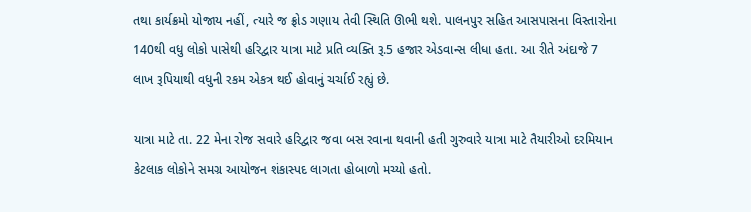તથા કાર્યક્રમો યોજાય નહીં, ત્યારે જ ફ્રોડ ગણાય તેવી સ્થિતિ ઊભી થશે. પાલનપુર સહિત આસપાસના વિસ્તારોના 140થી વધુ લોકો પાસેથી હરિદ્વાર યાત્રા માટે પ્રતિ વ્યક્તિ રૂ.5 હજાર એડવાન્સ લીધા હતા. આ રીતે અંદાજે 7 લાખ રૂપિયાથી વધુની રકમ એકત્ર થઈ હોવાનું ચર્ચાઈ રહ્યું છે.

યાત્રા માટે તા. 22 મેના રોજ સવારે હરિદ્વાર જવા બસ રવાના થવાની હતી ગુરુવારે યાત્રા માટે તૈયારીઓ દરમિયાન કેટલાક લોકોને સમગ્ર આયોજન શંકાસ્પદ લાગતા હોબાળો મચ્યો હતો.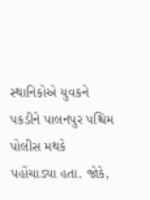સ્થાનિકોએ યુવકને પકડીને પાલનપુર પશ્ચિમ પોલીસ મથકે પહોંચાડ્યા હતા. જોકે,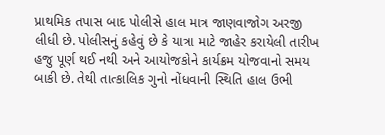પ્રાથમિક તપાસ બાદ પોલીસે હાલ માત્ર જાણવાજોગ અરજી લીધી છે. પોલીસનું કહેવું છે કે યાત્રા માટે જાહેર કરાયેલી તારીખ હજુ પૂર્ણ થઈ નથી અને આયોજકોને કાર્યક્રમ યોજવાનો સમય બાકી છે. તેથી તાત્કાલિક ગુનો નોંધવાની સ્થિતિ હાલ ઉભી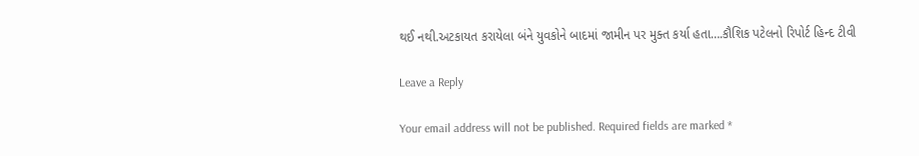થઈ નથી.અટકાયત કરાયેલા બંને યુવકોને બાદમાં જામીન પર મુક્ત કર્યા હતા….કૌશિક પટેલનો રિપોર્ટ હિન્દ ટીવી

Leave a Reply

Your email address will not be published. Required fields are marked *